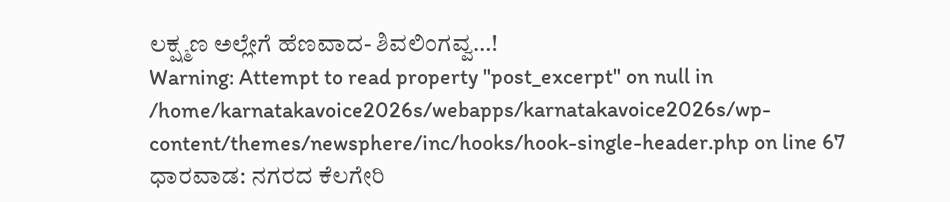ಲಕ್ಷ್ಮಣ ಅಲ್ಲೇಗೆ ಹೆಣವಾದ- ಶಿವಲಿಂಗವ್ವ…!
Warning: Attempt to read property "post_excerpt" on null in /home/karnatakavoice2026s/webapps/karnatakavoice2026s/wp-content/themes/newsphere/inc/hooks/hook-single-header.php on line 67
ಧಾರವಾಡ: ನಗರದ ಕೆಲಗೇರಿ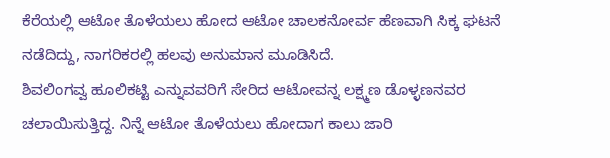ಕೆರೆಯಲ್ಲಿ ಆಟೋ ತೊಳೆಯಲು ಹೋದ ಆಟೋ ಚಾಲಕನೋರ್ವ ಹೆಣವಾಗಿ ಸಿಕ್ಕ ಘಟನೆ ನಡೆದಿದ್ದು, ನಾಗರಿಕರಲ್ಲಿ ಹಲವು ಅನುಮಾನ ಮೂಡಿಸಿದೆ.
ಶಿವಲಿಂಗವ್ವ ಹೂಲಿಕಟ್ಟಿ ಎನ್ನುವವರಿಗೆ ಸೇರಿದ ಆಟೋವನ್ನ ಲಕ್ಷ್ಮಣ ಡೊಳ್ಳಣನವರ ಚಲಾಯಿಸುತ್ತಿದ್ದ. ನಿನ್ನೆ ಆಟೋ ತೊಳೆಯಲು ಹೋದಾಗ ಕಾಲು ಜಾರಿ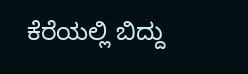ಕೆರೆಯಲ್ಲಿ ಬಿದ್ದು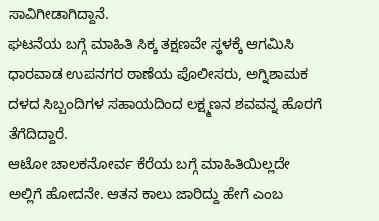ಸಾವಿಗೀಡಾಗಿದ್ದಾನೆ.
ಘಟನೆಯ ಬಗ್ಗೆ ಮಾಹಿತಿ ಸಿಕ್ಕ ತಕ್ಷಣವೇ ಸ್ಥಳಕ್ಕೆ ಆಗಮಿಸಿ ಧಾರವಾಡ ಉಪನಗರ ಠಾಣೆಯ ಪೊಲೀಸರು, ಅಗ್ನಿಶಾಮಕ ದಳದ ಸಿಬ್ಬಂದಿಗಳ ಸಹಾಯದಿಂದ ಲಕ್ಷ್ಮಣನ ಶವವನ್ನ ಹೊರಗೆ ತೆಗೆದಿದ್ದಾರೆ.
ಆಟೋ ಚಾಲಕನೋರ್ವ ಕೆರೆಯ ಬಗ್ಗೆ ಮಾಹಿತಿಯಿಲ್ಲದೇ ಅಲ್ಲಿಗೆ ಹೋದನೇ. ಆತನ ಕಾಲು ಜಾರಿದ್ದು ಹೇಗೆ ಎಂಬ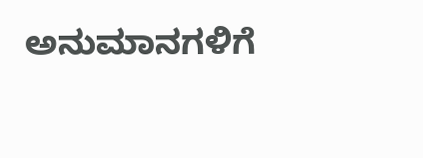ಅನುಮಾನಗಳಿಗೆ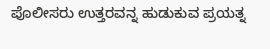ಪೊಲೀಸರು ಉತ್ತರವನ್ನ ಹುಡುಕುವ ಪ್ರಯತ್ನ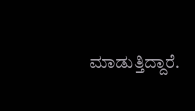ಮಾಡುತ್ತಿದ್ದಾರೆ.